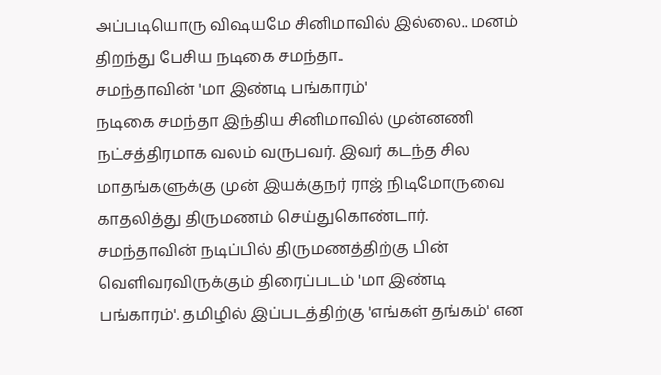அப்படியொரு விஷயமே சினிமாவில் இல்லை.. மனம் திறந்து பேசிய நடிகை சமந்தா..
சமந்தாவின் 'மா இண்டி பங்காரம்'
நடிகை சமந்தா இந்திய சினிமாவில் முன்னணி நட்சத்திரமாக வலம் வருபவர். இவர் கடந்த சில மாதங்களுக்கு முன் இயக்குநர் ராஜ் நிடிமோருவை காதலித்து திருமணம் செய்துகொண்டார். சமந்தாவின் நடிப்பில் திருமணத்திற்கு பின் வெளிவரவிருக்கும் திரைப்படம் 'மா இண்டி பங்காரம்'. தமிழில் இப்படத்திற்கு 'எங்கள் தங்கம்' என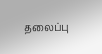தலைப்பு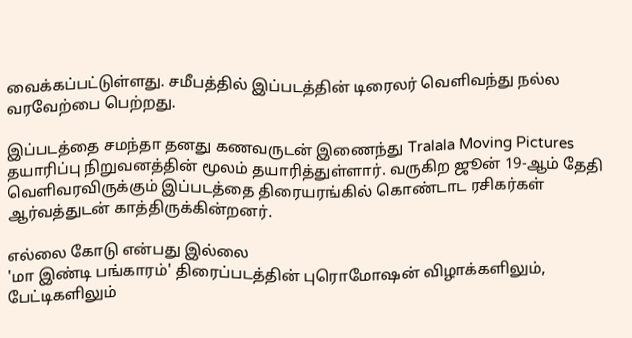வைக்கப்பட்டுள்ளது. சமீபத்தில் இப்படத்தின் டிரைலர் வெளிவந்து நல்ல வரவேற்பை பெற்றது.

இப்படத்தை சமந்தா தனது கணவருடன் இணைந்து Tralala Moving Pictures தயாரிப்பு நிறுவனத்தின் மூலம் தயாரித்துள்ளார். வருகிற ஜூன் 19-ஆம் தேதி வெளிவரவிருக்கும் இப்படத்தை திரையரங்கில் கொண்டாட ரசிகர்கள் ஆர்வத்துடன் காத்திருக்கின்றனர்.

எல்லை கோடு என்பது இல்லை
'மா இண்டி பங்காரம்' திரைப்படத்தின் புரொமோஷன் விழாக்களிலும், பேட்டிகளிலும்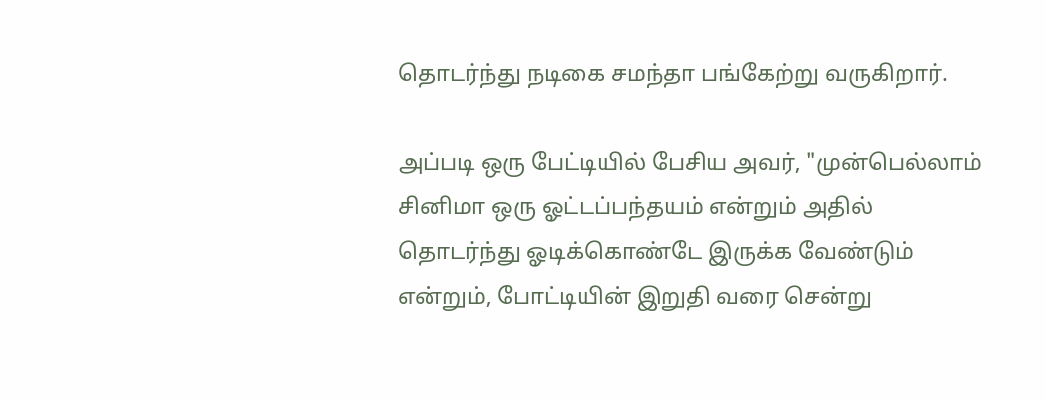தொடர்ந்து நடிகை சமந்தா பங்கேற்று வருகிறார்.

அப்படி ஒரு பேட்டியில் பேசிய அவர், "முன்பெல்லாம் சினிமா ஒரு ஓட்டப்பந்தயம் என்றும் அதில் தொடர்ந்து ஓடிக்கொண்டே இருக்க வேண்டும் என்றும், போட்டியின் இறுதி வரை சென்று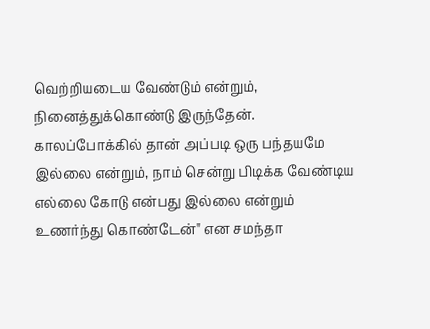வெற்றியடைய வேண்டும் என்றும், நினைத்துக்கொண்டு இருந்தேன். காலப்போக்கில் தான் அப்படி ஒரு பந்தயமே இல்லை என்றும், நாம் சென்று பிடிக்க வேண்டிய எல்லை கோடு என்பது இல்லை என்றும் உணர்ந்து கொண்டேன்" என சமந்தா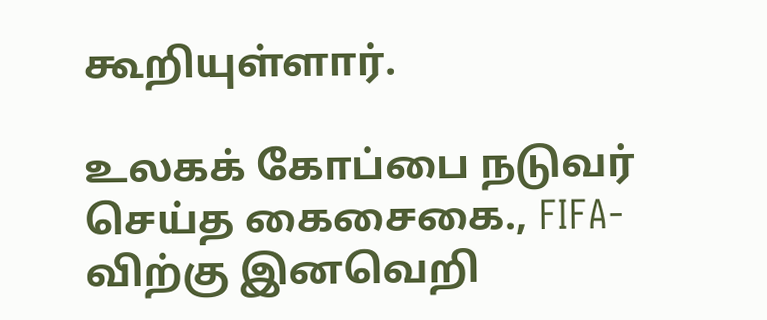கூறியுள்ளார்.

உலகக் கோப்பை நடுவர் செய்த கைசைகை., FIFA-விற்கு இனவெறி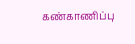கண்காணிப்பு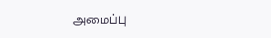அமைப்பு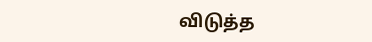விடுத்த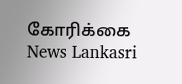கோரிக்கை News Lankasri